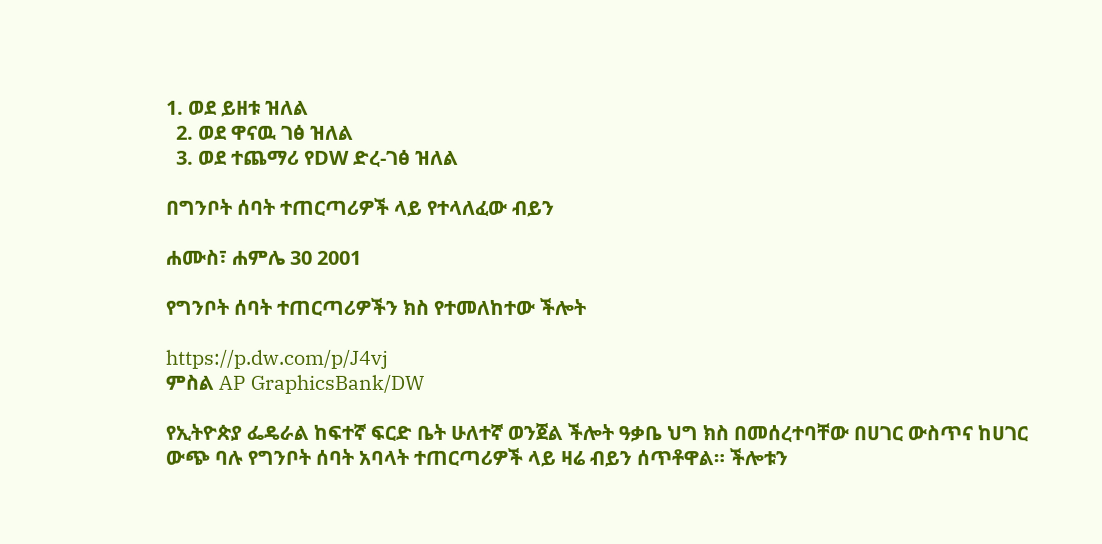1. ወደ ይዘቱ ዝለል
  2. ወደ ዋናዉ ገፅ ዝለል
  3. ወደ ተጨማሪ የDW ድረ-ገፅ ዝለል

በግንቦት ሰባት ተጠርጣሪዎች ላይ የተላለፈው ብይን

ሐሙስ፣ ሐምሌ 30 2001

የግንቦት ሰባት ተጠርጣሪዎችን ክስ የተመለከተው ችሎት

https://p.dw.com/p/J4vj
ምስል AP GraphicsBank/DW

የኢትዮጵያ ፌዴራል ከፍተኛ ፍርድ ቤት ሁለተኛ ወንጀል ችሎት ዓቃቤ ህግ ክስ በመሰረተባቸው በሀገር ውስጥና ከሀገር ውጭ ባሉ የግንቦት ሰባት አባላት ተጠርጣሪዎች ላይ ዛሬ ብይን ሰጥቶዋል። ችሎቱን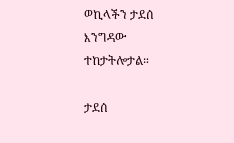ወኪላችን ታደሰ እንግዳው ተከታትሎታል።

ታደሰ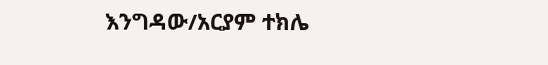እንግዳው/አርያም ተክሌ